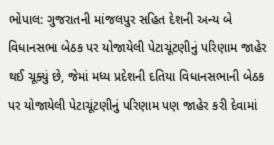ભોપાલ: ગુજરાતની માંજલપુર સહિત દેશની અન્ય બે વિધાનસભા બેઠક પર યોજાયેલી પેટાચૂંટણીનું પરિણામ જાહેર થઈ ચૂક્યું છે, જેમાં મધ્ય પ્રદેશની દતિયા વિધાનસભાની બેઠક પર યોજાયેલી પેટાચૂંટણીનું પરિણામ પણ જાહેર કરી દેવામાં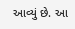આવ્યું છે. આ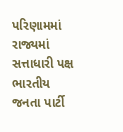પરિણામમાં રાજ્યમાં સત્તાધારી પક્ષ ભારતીય જનતા પાર્ટી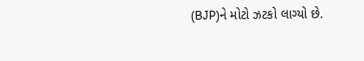(BJP)ને મોટો ઝટકો લાગ્યો છે.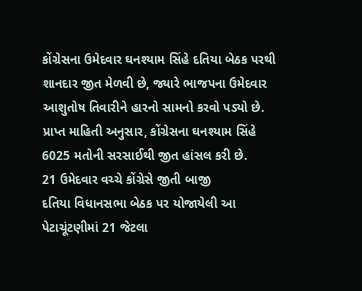કોંગ્રેસના ઉમેદવાર ઘનશ્યામ સિંહે દતિયા બેઠક પરથી શાનદાર જીત મેળવી છે, જ્યારે ભાજપના ઉમેદવાર આશુતોષ તિવારીને હારનો સામનો કરવો પડ્યો છે. પ્રાપ્ત માહિતી અનુસાર, કોંગ્રેસના ઘનશ્યામ સિંહે 6025 મતોની સરસાઈથી જીત હાંસલ કરી છે.
21 ઉમેદવાર વચ્ચે કોંગ્રેસે જીતી બાજી
દતિયા વિધાનસભા બેઠક પર યોજાયેલી આ પેટાચૂંટણીમાં 21 જેટલા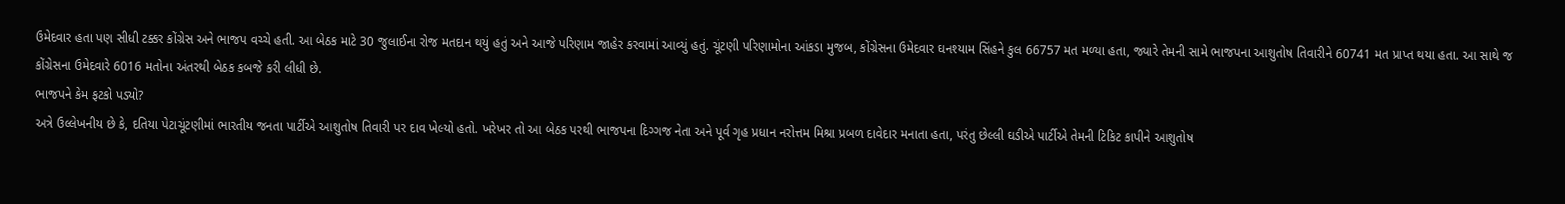ઉમેદવાર હતા પણ સીધી ટક્કર કોંગ્રેસ અને ભાજપ વચ્ચે હતી. આ બેઠક માટે 30 જુલાઈના રોજ મતદાન થયું હતું અને આજે પરિણામ જાહેર કરવામાં આવ્યું હતું. ચૂંટણી પરિણામોના આંકડા મુજબ, કોંગ્રેસના ઉમેદવાર ઘનશ્યામ સિંહને કુલ 66757 મત મળ્યા હતા, જ્યારે તેમની સામે ભાજપના આશુતોષ તિવારીને 60741 મત પ્રાપ્ત થયા હતા. આ સાથે જ કોંગ્રેસના ઉમેદવારે 6016 મતોના અંતરથી બેઠક કબજે કરી લીધી છે.
ભાજપને કેમ ફટકો પડ્યો?
અત્રે ઉલ્લેખનીય છે કે, દતિયા પેટાચૂંટણીમાં ભારતીય જનતા પાર્ટીએ આશુતોષ તિવારી પર દાવ ખેલ્યો હતો. ખરેખર તો આ બેઠક પરથી ભાજપના દિગ્ગજ નેતા અને પૂર્વ ગૃહ પ્રધાન નરોત્તમ મિશ્રા પ્રબળ દાવેદાર મનાતા હતા, પરંતુ છેલ્લી ઘડીએ પાર્ટીએ તેમની ટિકિટ કાપીને આશુતોષ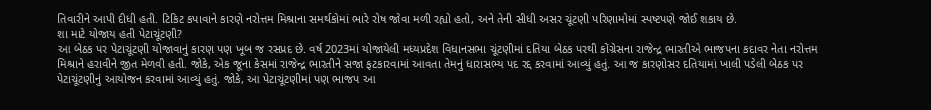તિવારીને આપી દીધી હતી. ટિકિટ કપાવાને કારણે નરોત્તમ મિશ્રાના સમર્થકોમાં ભારે રોષ જોવા મળી રહ્યો હતો, અને તેની સીધી અસર ચૂંટણી પરિણામોમાં સ્પષ્ટપણે જોઈ શકાય છે.
શા માટે યોજાય હતી પેટાચૂંટણી?
આ બેઠક પર પેટાચૂંટણી યોજાવાનું કારણ પણ ખૂબ જ રસપ્રદ છે. વર્ષ 2023માં યોજાયેલી મધ્યપ્રદેશ વિધાનસભા ચૂંટણીમાં દતિયા બેઠક પરથી કોંગ્રેસના રાજેન્દ્ર ભારતીએ ભાજપના કદાવર નેતા નરોત્તમ મિશ્રાને હરાવીને જીત મેળવી હતી. જોકે, એક જૂના કેસમાં રાજેન્દ્ર ભારતીને સજા ફટકારવામાં આવતા તેમનું ધારાસભ્ય પદ રદ્દ કરવામાં આવ્યું હતું. આ જ કારણોસર દતિયામાં ખાલી પડેલી બેઠક પર પેટાચૂંટણીનું આયોજન કરવામાં આવ્યું હતું. જોકે, આ પેટાચૂંટણીમાં પણ ભાજપ આ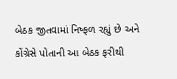બેઠક જીતવામાં નિષ્ફળ રહ્યું છે અને કોંગ્રેસે પોતાની આ બેઠક ફરીથી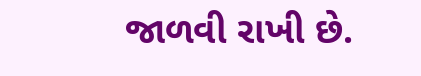જાળવી રાખી છે.